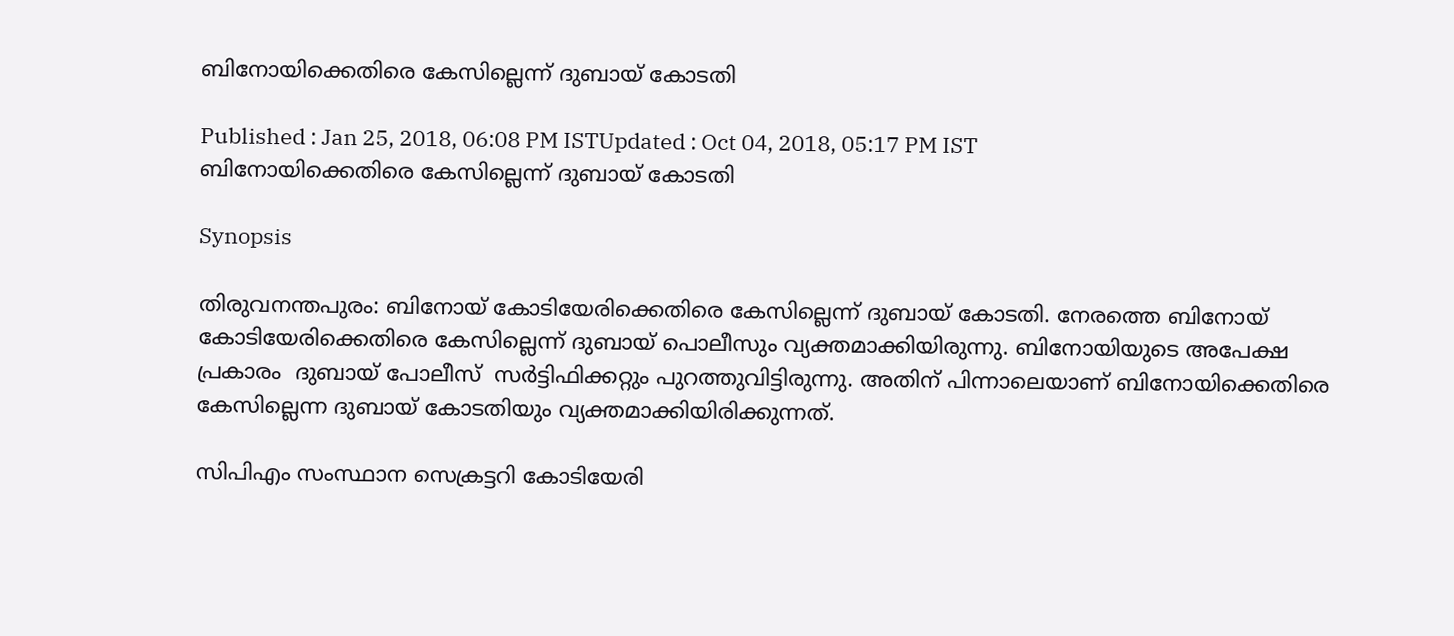ബിനോയിക്കെതിരെ കേസില്ലെന്ന് ദുബായ് കോടതി

Published : Jan 25, 2018, 06:08 PM ISTUpdated : Oct 04, 2018, 05:17 PM IST
ബിനോയിക്കെതിരെ കേസില്ലെന്ന് ദുബായ് കോടതി

Synopsis

തിരുവനന്തപുരം: ബിനോയ് കോടിയേരിക്കെതിരെ കേസില്ലെന്ന് ദുബായ് കോടതി. നേരത്തെ ബിനോയ് കോടിയേരിക്കെതിരെ കേസില്ലെന്ന് ദുബായ് പൊലീസും വ്യക്തമാക്കിയിരുന്നു. ബിനോയിയുടെ അപേക്ഷ പ്രകാരം  ദുബായ് പോലീസ്  സർട്ടിഫിക്കറ്റും പുറത്തുവിട്ടിരുന്നു. അതിന് പിന്നാലെയാണ് ബിനോയിക്കെതിരെ കേസില്ലെന്ന ദുബായ് കോടതിയും വ്യക്തമാക്കിയിരിക്കുന്നത്.

സിപിഎം സംസ്ഥാന സെക്രട്ടറി കോടിയേരി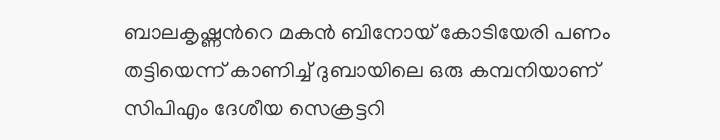ബാലകൃഷ്ണന്‍റെ മകൻ ബിനോയ് കോടിയേരി പണം തട്ടിയെന്ന് കാണിച്ച് ദുബായിലെ ഒരു കമ്പനിയാണ് സിപിഎം ദേശീയ സെക്രട്ടറി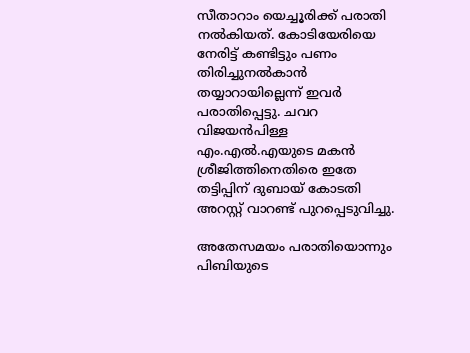സീതാറാം യെച്ചൂരിക്ക് പരാതി നല്‍കിയത്. കോടിയേരിയെ നേരിട്ട് കണ്ടിട്ടും പണം തിരിച്ചുനല്‍കാൻ തയ്യാറായില്ലെന്ന് ഇവർ പരാതിപ്പെട്ടു. ചവറ വിജയൻപിള്ള എം.എൽ.എയുടെ മകൻ ശ്രീജിത്തിനെതിരെ ഇതേ തട്ടിപ്പിന് ദുബായ് കോടതി അറസ്റ്റ് വാറണ്ട് പുറപ്പെടുവിച്ചു.

അതേസമയം പരാതിയൊന്നും പിബിയുടെ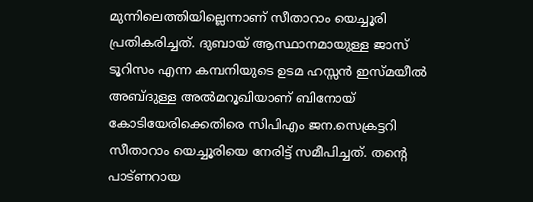മുന്നിലെത്തിയില്ലെന്നാണ് സീതാറാം യെച്ചൂരി പ്രതികരിച്ചത്. ദുബായ് ആസ്ഥാനമായുള്ള ജാസ് ടൂറിസം എന്ന കമ്പനിയുടെ ഉടമ ഹസ്സൻ ഇസ്മയീല്‍ അബ്ദുള്ള അൽമറൂഖിയാണ് ബിനോയ് കോടിയേരിക്കെതിരെ സിപിഎം ജന.സെക്രട്ടറി സീതാറാം യെച്ചൂരിയെ നേരിട്ട് സമീപിച്ചത്. തന്‍റെ പാട്ണറായ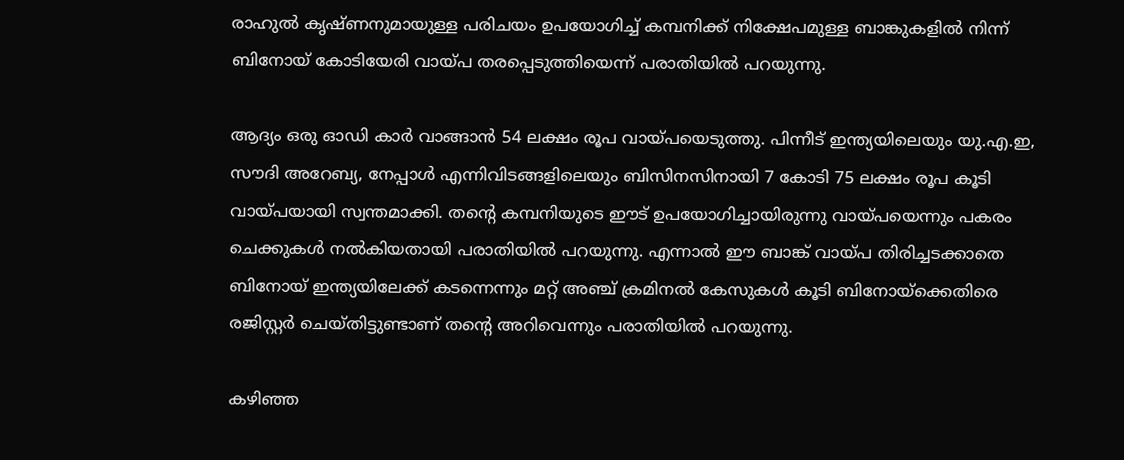രാഹുൽ കൃഷ്ണനുമായുള്ള പരിചയം ഉപയോഗിച്ച് കമ്പനിക്ക് നിക്ഷേപമുള്ള ബാങ്കുകളില്‍ നിന്ന് ബിനോയ് കോടിയേരി വായ്പ തരപ്പെടുത്തിയെന്ന് പരാതിയിൽ പറയുന്നു.

ആദ്യം ഒരു ഓഡി കാർ വാങ്ങാൻ 54 ലക്ഷം രൂപ വായ്പയെടുത്തു. പിന്നീട് ഇന്ത്യയിലെയും യു.എ.ഇ, സൗദി അറേബ്യ, നേപ്പാള്‍ എന്നിവിടങ്ങളിലെയും ബിസിനസിനായി 7 കോടി 75 ലക്ഷം രൂപ കൂടി വായ്പയായി സ്വന്തമാക്കി. തന്‍റെ കമ്പനിയുടെ ഈട് ഉപയോഗിച്ചായിരുന്നു വായ്പയെന്നും പകരം ചെക്കുകള്‍ നൽകിയതായി പരാതിയില്‍ പറയുന്നു. എന്നാൽ ഈ ബാങ്ക് വായ്പ തിരിച്ചടക്കാതെ ബിനോയ് ഇന്ത്യയിലേക്ക് കടന്നെന്നും മറ്റ് അഞ്ച് ക്രമിനൽ കേസുകൾ കൂടി ബിനോയ്ക്കെതിരെ രജിസ്റ്റര്‍ ചെയ്തിട്ടുണ്ടാണ് തന്‍റെ അറിവെന്നും പരാതിയിൽ പറയുന്നു.

കഴിഞ്ഞ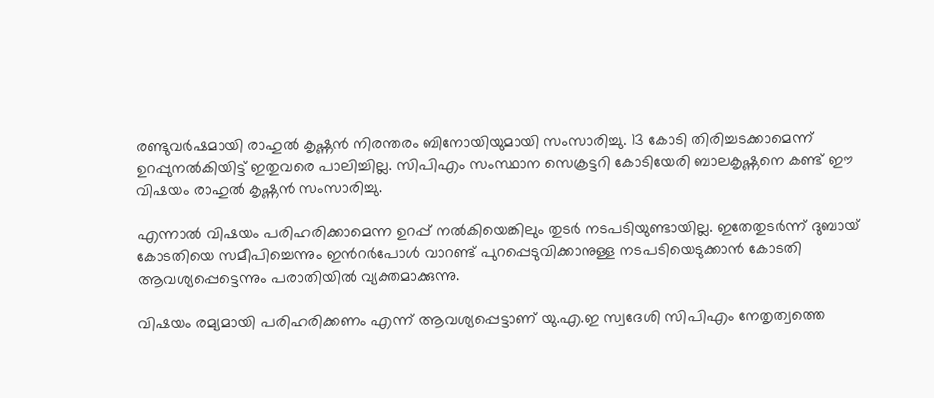രണ്ടുവര്‍ഷമായി രാഹുൽ കൃഷ്ണൻ നിരന്തരം ബിനോയിയുമായി സംസാരിച്ചു. 13 കോടി തിരിച്ചടക്കാമെന്ന് ഉറപ്പുനൽകിയിട്ട് ഇതുവരെ പാലിച്ചില്ല. സിപിഎം സംസ്ഥാന സെക്രട്ടറി കോടിയേരി ബാലകൃഷ്ണനെ കണ്ട് ഈ വിഷയം രാഹുൽ കൃഷ്ണൻ സംസാരിച്ചു.

എന്നാൽ വിഷയം പരിഹരിക്കാമെന്ന ഉറപ്പ് നൽകിയെങ്കിലും തുടർ നടപടിയുണ്ടായില്ല. ഇതേതുടര്‍ന്ന് ദുബായ് കോടതിയെ സമീപിച്ചെന്നും ഇന്‍റർപോൾ വാറണ്ട് പുറപ്പെടുവിക്കാനുള്ള നടപടിയെടുക്കാൻ കോടതി ആവശ്യപ്പെട്ടെന്നും പരാതിയിൽ വ്യക്തമാക്കുന്നു.

വിഷയം രമ്യമായി പരിഹരിക്കണം എന്ന് ആവശ്യപ്പെട്ടാണ് യു.എ.ഇ സ്വദേശി സിപിഎം നേതൃത്വത്തെ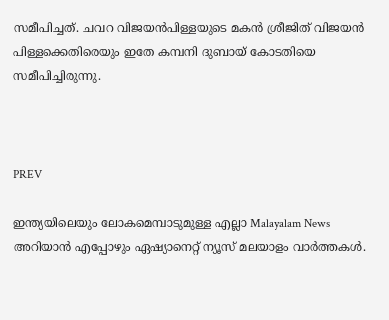സമീപിച്ചത്. ചവറ വിജയൻപിള്ളയുടെ മകൻ ശ്രീജിത് വിജയൻ പിള്ളക്കെതിരെയും ഇതേ കമ്പനി ദുബായ് കോടതിയെ സമീപിച്ചിരുന്നു.



PREV

ഇന്ത്യയിലെയും ലോകമെമ്പാടുമുള്ള എല്ലാ Malayalam News അറിയാൻ എപ്പോഴും ഏഷ്യാനെറ്റ് ന്യൂസ് മലയാളം വാർത്തകൾ.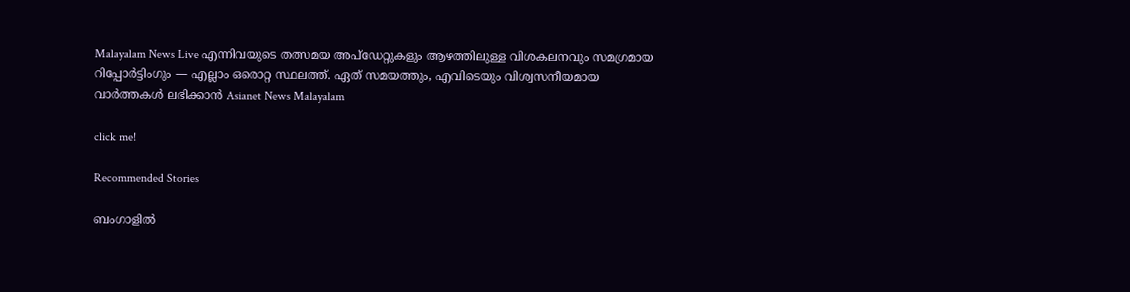Malayalam News Live എന്നിവയുടെ തത്സമയ അപ്‌ഡേറ്റുകളും ആഴത്തിലുള്ള വിശകലനവും സമഗ്രമായ റിപ്പോർട്ടിംഗും — എല്ലാം ഒരൊറ്റ സ്ഥലത്ത്. ഏത് സമയത്തും, എവിടെയും വിശ്വസനീയമായ വാർത്തകൾ ലഭിക്കാൻ Asianet News Malayalam

click me!

Recommended Stories

ബംഗാളിൽ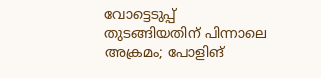വോട്ടെടുപ്പ് തുടങ്ങിയതിന് പിന്നാലെ അക്രമം; പോളിങ്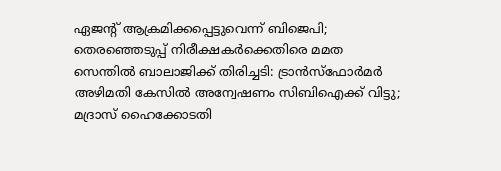ഏജന്‍റ് ആക്രമിക്കപ്പെട്ടുവെന്ന് ബിജെപി; തെരഞ്ഞെടുപ്പ് നിരീക്ഷകർക്കെതിരെ മമത
സെന്തിൽ ബാലാജിക്ക് തിരിച്ചടി: ട്രാൻസ്ഫോർമർ അഴിമതി കേസിൽ അന്വേഷണം സിബിഐക്ക് വിട്ടു; മദ്രാസ് ഹൈക്കോടതി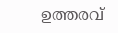ഉത്തരവ്